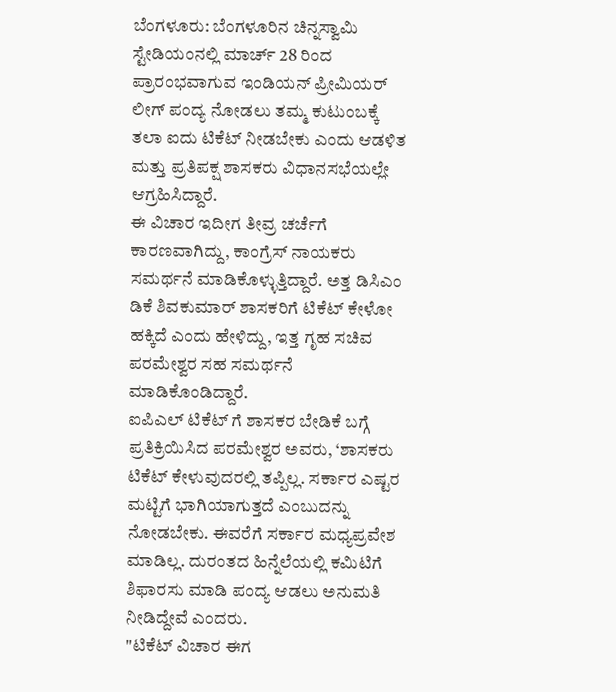ಬೆಂಗಳೂರು: ಬೆಂಗಳೂರಿನ ಚಿನ್ನಸ್ವಾಮಿ ಸ್ಟೇಡಿಯಂನಲ್ಲಿ ಮಾರ್ಚ್ 28 ರಿಂದ ಪ್ರಾರಂಭವಾಗುವ ಇಂಡಿಯನ್ ಪ್ರೀಮಿಯರ್ ಲೀಗ್ ಪಂದ್ಯ ನೋಡಲು ತಮ್ಮ ಕುಟುಂಬಕ್ಕೆ ತಲಾ ಐದು ಟಿಕೆಟ್ ನೀಡಬೇಕು ಎಂದು ಆಡಳಿತ ಮತ್ತು ಪ್ರತಿಪಕ್ಷ ಶಾಸಕರು ವಿಧಾನಸಭೆಯಲ್ಲೇ ಆಗ್ರಹಿಸಿದ್ದಾರೆ.
ಈ ವಿಚಾರ ಇದೀಗ ತೀವ್ರ ಚರ್ಚೆಗೆ ಕಾರಣವಾಗಿದ್ದು, ಕಾಂಗ್ರೆಸ್ ನಾಯಕರು ಸಮರ್ಥನೆ ಮಾಡಿಕೊಳ್ಳುತ್ತಿದ್ದಾರೆ. ಅತ್ತ ಡಿಸಿಎಂ ಡಿಕೆ ಶಿವಕುಮಾರ್ ಶಾಸಕರಿಗೆ ಟಿಕೆಟ್ ಕೇಳೋ ಹಕ್ಕಿದೆ ಎಂದು ಹೇಳಿದ್ದು, ಇತ್ತ ಗೃಹ ಸಚಿವ ಪರಮೇಶ್ವರ ಸಹ ಸಮರ್ಥನೆ ಮಾಡಿಕೊಂಡಿದ್ದಾರೆ.
ಐಪಿಎಲ್ ಟಿಕೆಟ್ ಗೆ ಶಾಸಕರ ಬೇಡಿಕೆ ಬಗ್ಗೆ ಪ್ರತಿಕ್ರಿಯಿಸಿದ ಪರಮೇಶ್ವರ ಅವರು, ‘ಶಾಸಕರು ಟಿಕೆಟ್ ಕೇಳುವುದರಲ್ಲಿ ತಪ್ಪಿಲ್ಲ. ಸರ್ಕಾರ ಎಷ್ಟರ ಮಟ್ಟಿಗೆ ಭಾಗಿಯಾಗುತ್ತದೆ ಎಂಬುದನ್ನು ನೋಡಬೇಕು. ಈವರೆಗೆ ಸರ್ಕಾರ ಮಧ್ಯಪ್ರವೇಶ ಮಾಡಿಲ್ಲ. ದುರಂತದ ಹಿನ್ನೆಲೆಯಲ್ಲಿ ಕಮಿಟಿಗೆ ಶಿಫಾರಸು ಮಾಡಿ ಪಂದ್ಯ ಆಡಲು ಅನುಮತಿ ನೀಡಿದ್ದೇವೆ ಎಂದರು.
"ಟಿಕೆಟ್ ವಿಚಾರ ಈಗ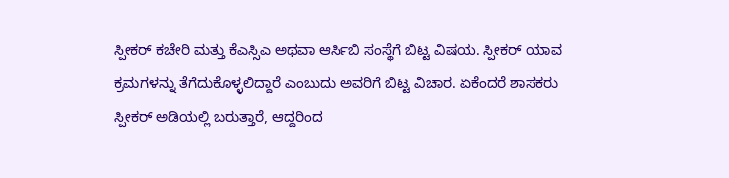ಸ್ಪೀಕರ್ ಕಚೇರಿ ಮತ್ತು ಕೆಎಸ್ಸಿಎ ಅಥವಾ ಆರ್ಸಿಬಿ ಸಂಸ್ಥೆಗೆ ಬಿಟ್ಟ ವಿಷಯ. ಸ್ಪೀಕರ್ ಯಾವ ಕ್ರಮಗಳನ್ನು ತೆಗೆದುಕೊಳ್ಳಲಿದ್ದಾರೆ ಎಂಬುದು ಅವರಿಗೆ ಬಿಟ್ಟ ವಿಚಾರ. ಏಕೆಂದರೆ ಶಾಸಕರು ಸ್ಪೀಕರ್ ಅಡಿಯಲ್ಲಿ ಬರುತ್ತಾರೆ, ಆದ್ದರಿಂದ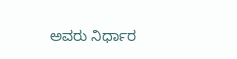ಅವರು ನಿರ್ಧಾರ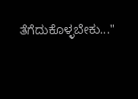ತೆಗೆದುಕೊಳ್ಳಬೇಕು..."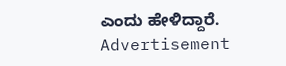ಎಂದು ಹೇಳಿದ್ದಾರೆ.
Advertisement